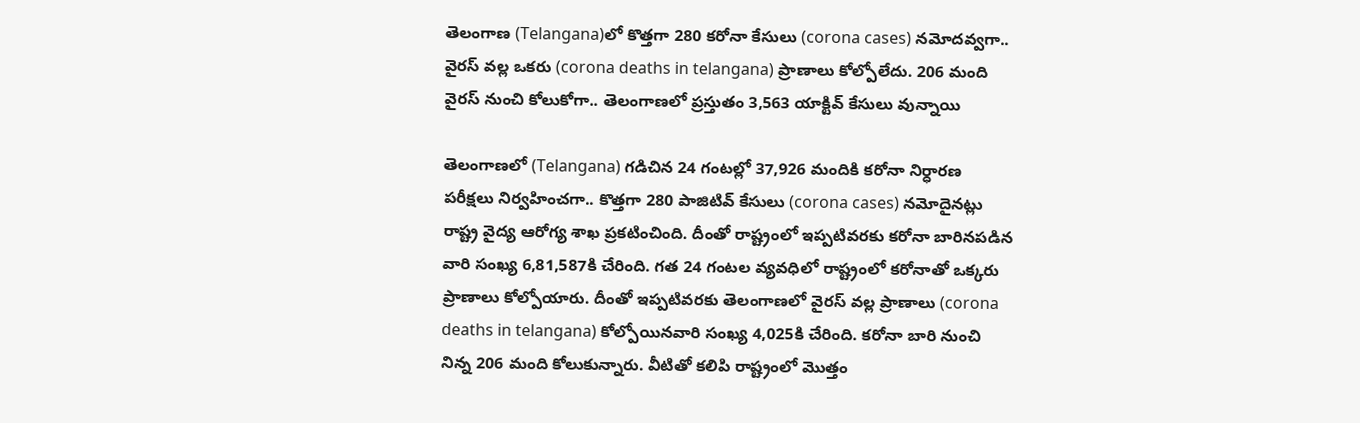తెలంగాణ (Telangana)లో కొత్తగా 280 కరోనా కేసులు (corona cases) నమోదవ్వగా.. వైరస్ వల్ల ఒకరు (corona deaths in telangana) ప్రాణాలు కోల్పోలేదు. 206 మంది వైరస్ నుంచి కోలుకోగా.. తెలంగాణలో ప్రస్తుతం 3,563 యాక్టివ్‌ కేసులు వున్నాయి

తెలంగాణలో (Telangana) గడిచిన 24 గంటల్లో 37,926 మందికి కరోనా నిర్ధారణ పరీక్షలు నిర్వహించగా.. కొత్తగా 280 పాజిటివ్‌ కేసులు (corona cases) నమోదైనట్లు రాష్ట్ర వైద్య ఆరోగ్య శాఖ ప్రకటించింది. దీంతో రాష్ట్రంలో ఇప్పటివరకు కరోనా బారినపడిన వారి సంఖ్య 6,81,587కి చేరింది. గత 24 గంటల వ్యవధిలో రాష్ట్రంలో కరోనాతో ఒక్కరు ప్రాణాలు కోల్పోయారు. దీంతో ఇప్పటివరకు తెలంగాణలో వైరస్ వల్ల ప్రాణాలు (corona deaths in telangana) కోల్పోయినవారి సంఖ్య 4,025కి చేరింది. కరోనా బారి నుంచి నిన్న 206 మంది కోలుకున్నారు. వీటితో కలిపి రాష్ట్రంలో మొత్తం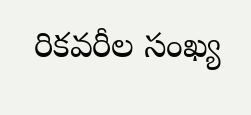రికవరీల సంఖ్య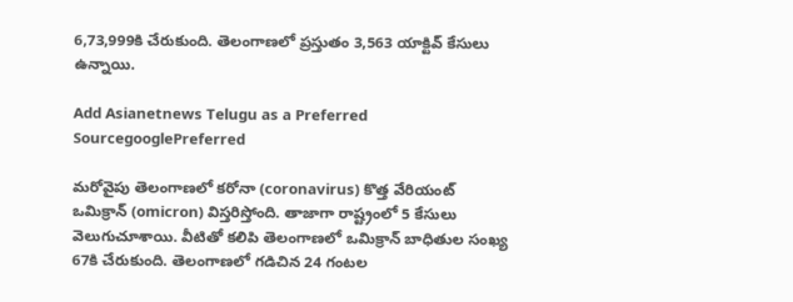6,73,999కి చేరుకుంది. తెలంగాణలో ప్రస్తుతం 3,563 యాక్టివ్‌ కేసులు ఉన్నాయి.

Add Asianetnews Telugu as a Preferred SourcegooglePreferred

మరోవైపు తెలంగాణలో కరోనా (coronavirus) కొత్త వేరియంట్ ఒమిక్రాన్ (omicron) విస్తరిస్తోంది. తాజాగా రాష్ట్రంలో 5 కేసులు వెలుగుచూశాయి. వీటితో కలిపి తెలంగాణలో ఒమిక్రాన్ బాధితుల సంఖ్య 67కి చేరుకుంది. తెలంగాణలో గడిచిన 24 గంటల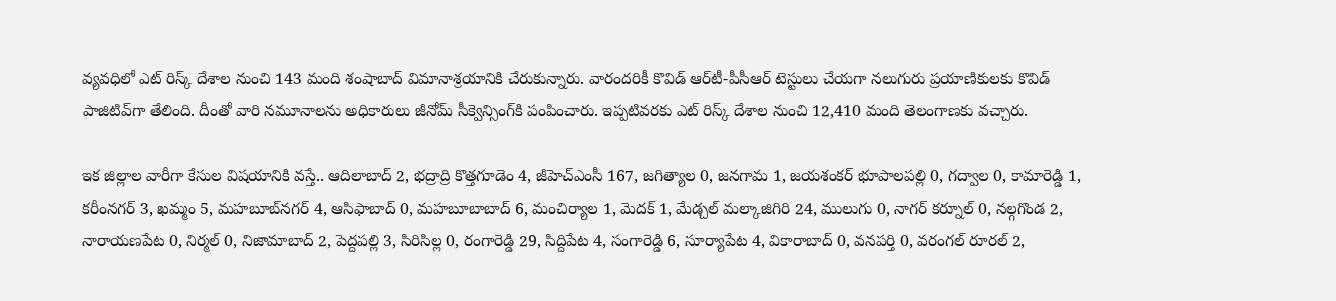వ్యవధిలో ఎట్‌ రిస్క్‌ దేశాల నుంచి 143 మంది శంషాబాద్‌ విమానాశ్రయానికి చేరుకున్నారు. వారందరికీ కొవిడ్‌ ఆర్‌టీ-పీసీఆర్‌ టెస్టులు చేయగా నలుగురు ప్రయాణికులకు కొవిడ్‌ పాజిటివ్‌గా తేలింది. దీంతో వారి నమూనాలను అధికారులు జీనోమ్‌ సీక్వెన్సింగ్‌కి పంపించారు. ఇప్పటివరకు ఎట్‌ రిస్క్‌ దేశాల నుంచి 12,410 మంది తెలంగాణకు వచ్చారు.

ఇక జిల్లాల వారీగా కేసుల విషయానికి వస్తే.. ఆదిలాబాద్ 2, భద్రాద్రి కొత్తగూడెం 4, జీహెచ్ఎంసీ 167, జగిత్యాల 0, జనగామ 1, జయశంకర్ భూపాలపల్లి 0, గద్వాల 0, కామారెడ్డి 1, కరీంనగర్ 3, ఖమ్మం 5, మహబూబ్‌నగర్ 4, ఆసిఫాబాద్ 0, మహబూబాబాద్ 6, మంచిర్యాల 1, మెదక్ 1, మేడ్చల్ మల్కాజిగిరి 24, ములుగు 0, నాగర్ కర్నూల్ 0, నల్గగొండ 2, నారాయణపేట 0, నిర్మల్ 0, నిజామాబాద్ 2, పెద్దపల్లి 3, సిరిసిల్ల 0, రంగారెడ్డి 29, సిద్దిపేట 4, సంగారెడ్డి 6, సూర్యాపేట 4, వికారాబాద్ 0, వనపర్తి 0, వరంగల్ రూరల్ 2,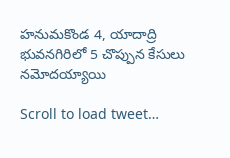హనుమకొండ 4, యాదాద్రి భువనగిరిలో 5 చొప్పున కేసులు నమోదయ్యాయి

Scroll to load tweet…